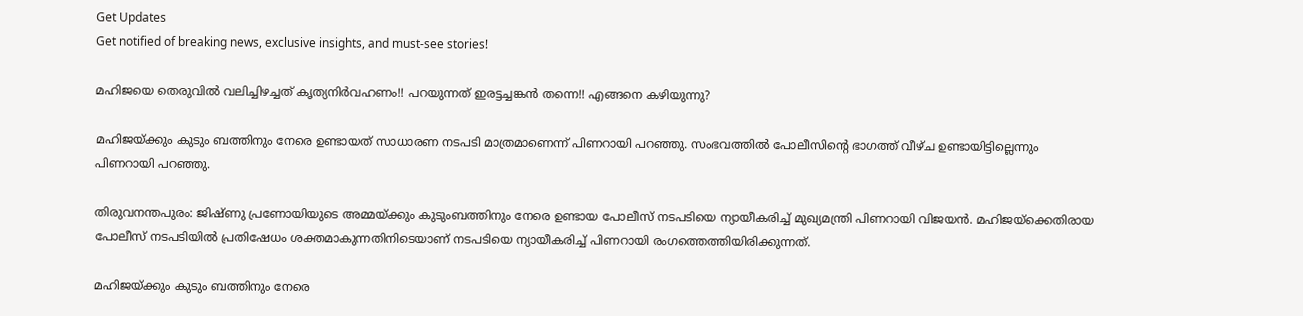Get Updates
Get notified of breaking news, exclusive insights, and must-see stories!

മഹിജയെ തെരുവില്‍ വലിച്ചിഴച്ചത് കൃത്യനിര്‍വഹണം!! പറയുന്നത് ഇരട്ടച്ചങ്കന്‍ തന്നെ!! എങ്ങനെ കഴിയുന്നു?

മഹിജയ്ക്കും കുടും ബത്തിനും നേരെ ഉണ്ടായത് സാധാരണ നടപടി മാത്രമാണെന്ന് പിണറായി പറഞ്ഞു. സംഭവത്തില്‍ പോലീസിന്റെ ഭാഗത്ത് വീഴ്ച ഉണ്ടായിട്ടില്ലെന്നും പിണറായി പറഞ്ഞു.

തിരുവനന്തപുരം: ജിഷ്ണു പ്രണോയിയുടെ അമ്മയ്ക്കും കുടുംബത്തിനും നേരെ ഉണ്ടായ പോലീസ് നടപടിയെ ന്യായീകരിച്ച് മുഖ്യമന്ത്രി പിണറായി വിജയന്‍. മഹിജയ്‌ക്കെതിരായ പോലീസ് നടപടിയില്‍ പ്രതിഷേധം ശക്തമാകുന്നതിനിടെയാണ് നടപടിയെ ന്യായീകരിച്ച് പിണറായി രംഗത്തെത്തിയിരിക്കുന്നത്.

മഹിജയ്ക്കും കുടും ബത്തിനും നേരെ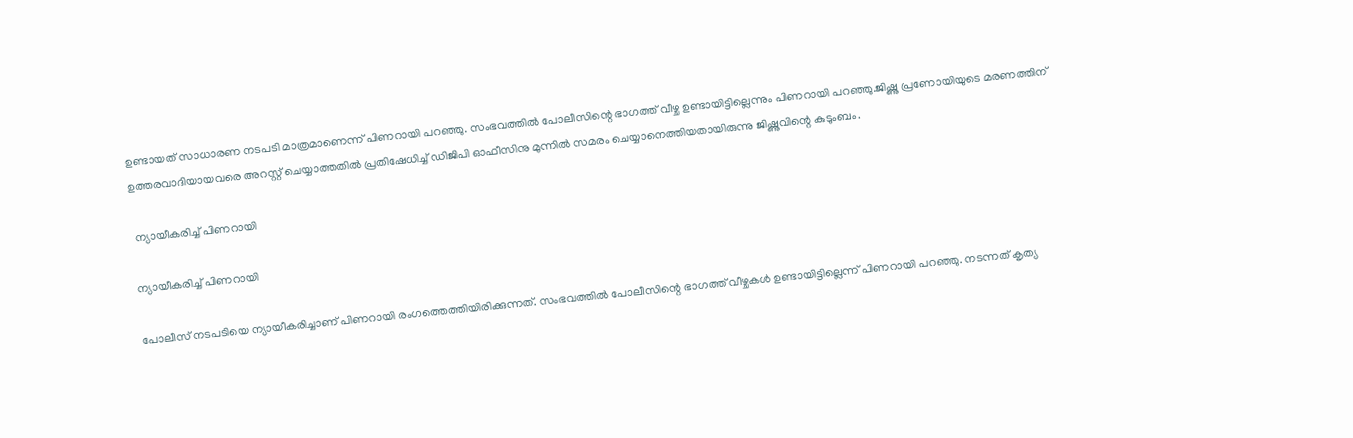ഉണ്ടായത് സാധാരണ നടപടി മാത്രമാണെന്ന് പിണറായി പറഞ്ഞു. സംഭവത്തില്‍ പോലീസിന്റെ ഭാഗത്ത് വീഴ്ച ഉണ്ടായിട്ടില്ലെന്നും പിണറായി പറഞ്ഞു.ജിഷ്ണു പ്രണോയിയുടെ മരണത്തിന് ഉത്തരവാദിയായവരെ അറസ്റ്റ് ചെയ്യാത്തതില്‍ പ്രതിഷേധിച്ച് ഡിജിപി ഓഫീസിനു മുന്നില്‍ സമരം ചെയ്യാനെത്തിയതായിരുന്നു ജിഷ്ണുവിന്റെ കുടുംബം.

 ന്യായീകരിച്ച് പിണറായി

ന്യായീകരിച്ച് പിണറായി

പോലീസ് നടപടിയെ ന്യായീകരിച്ചാണ് പിണറായി രംഗത്തെത്തിയിരിക്കുന്നത്. സംഭവത്തില്‍ പോലീസിന്റെ ഭാഗത്ത് വീഴ്ചകള്‍ ഉണ്ടായിട്ടില്ലെന്ന് പിണറായി പറഞ്ഞു. നടന്നത് കൃത്യ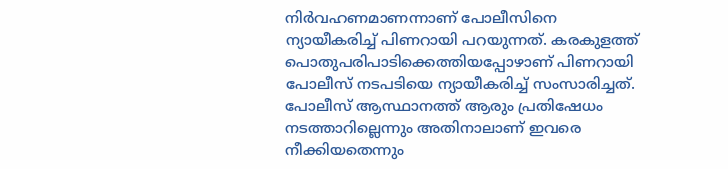നിര്‍വഹണമാണന്നാണ് പോലീസിനെ ന്യായീകരിച്ച് പിണറായി പറയുന്നത്. കരകുളത്ത് പൊതുപരിപാടിക്കെത്തിയപ്പോഴാണ് പിണറായി പോലീസ് നടപടിയെ ന്യായീകരിച്ച് സംസാരിച്ചത്. പോലീസ് ആസ്ഥാനത്ത് ആരും പ്രതിഷേധം നടത്താറില്ലെന്നും അതിനാലാണ് ഇവരെ നീക്കിയതെന്നും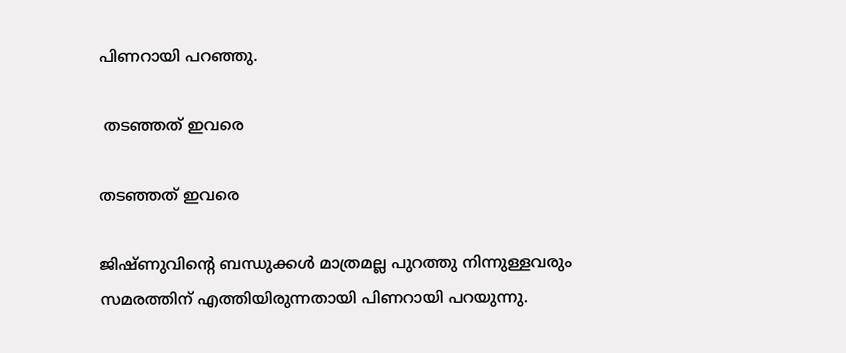പിണറായി പറഞ്ഞു.

 തടഞ്ഞത് ഇവരെ

തടഞ്ഞത് ഇവരെ

ജിഷ്ണുവിന്റെ ബന്ധുക്കള്‍ മാത്രമല്ല പുറത്തു നിന്നുള്ളവരും സമരത്തിന് എത്തിയിരുന്നതായി പിണറായി പറയുന്നു.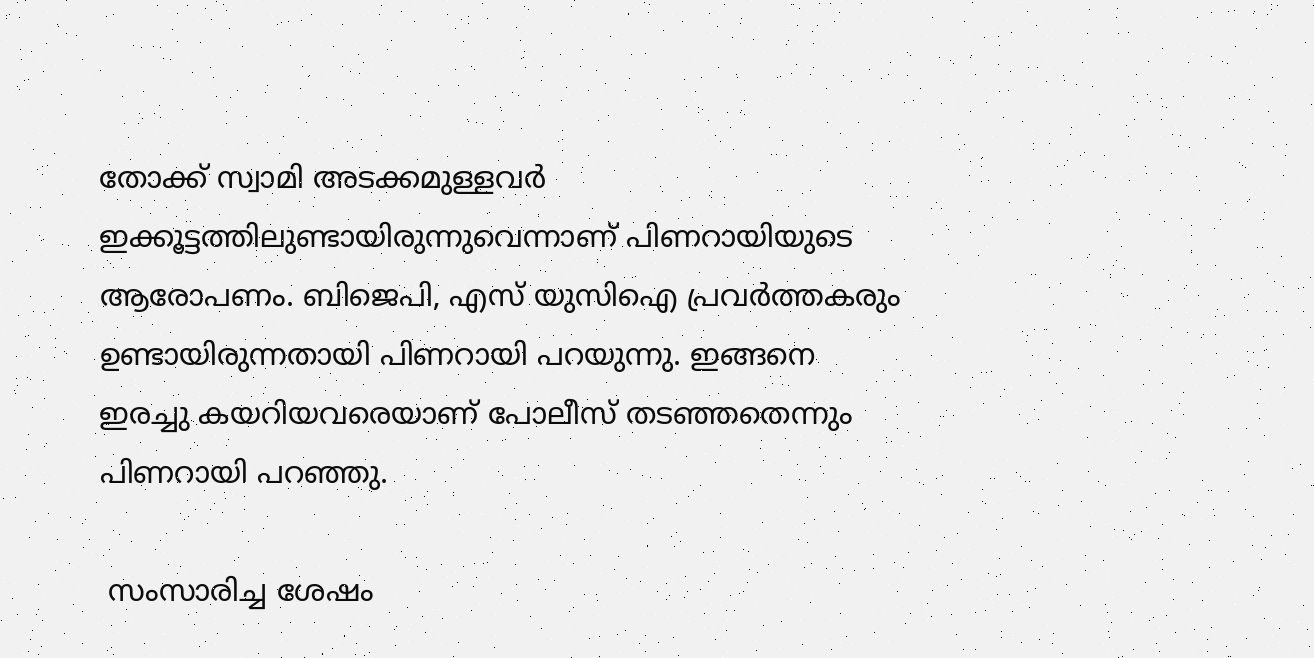തോക്ക് സ്വാമി അടക്കമുള്ളവര്‍ ഇക്കൂട്ടത്തിലുണ്ടായിരുന്നുവെന്നാണ് പിണറായിയുടെ ആരോപണം. ബിജെപി, എസ് യുസിഐ പ്രവര്‍ത്തകരും ഉണ്ടായിരുന്നതായി പിണറായി പറയുന്നു. ഇങ്ങനെ ഇരച്ചു കയറിയവരെയാണ് പോലീസ് തടഞ്ഞതെന്നും പിണറായി പറഞ്ഞു.

 സംസാരിച്ച ശേഷം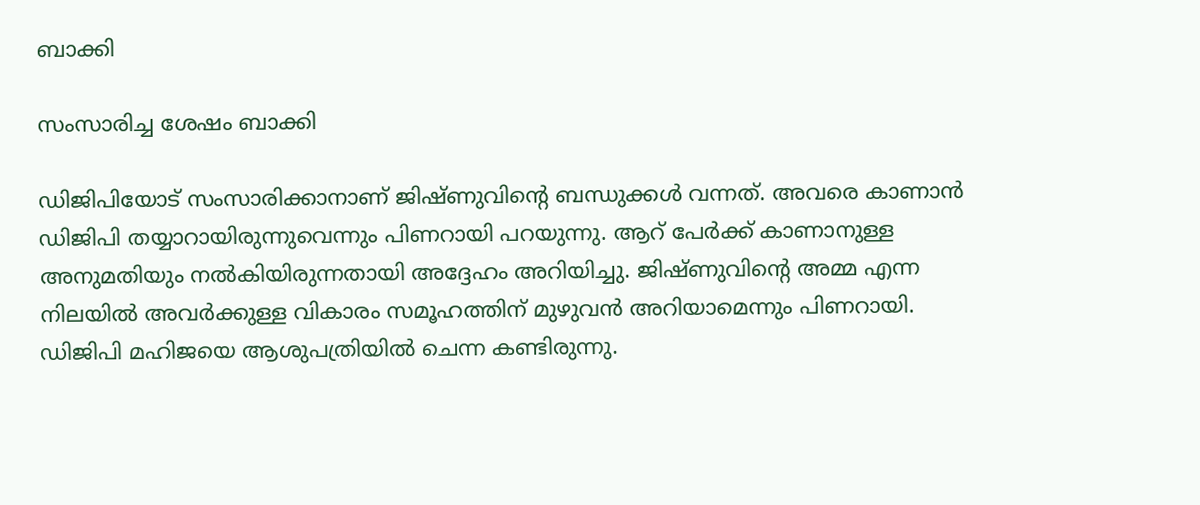ബാക്കി

സംസാരിച്ച ശേഷം ബാക്കി

ഡിജിപിയോട് സംസാരിക്കാനാണ് ജിഷ്ണുവിന്റെ ബന്ധുക്കള്‍ വന്നത്. അവരെ കാണാന്‍ ഡിജിപി തയ്യാറായിരുന്നുവെന്നും പിണറായി പറയുന്നു. ആറ് പേര്‍ക്ക് കാണാനുള്ള അനുമതിയും നല്‍കിയിരുന്നതായി അദ്ദേഹം അറിയിച്ചു. ജിഷ്ണുവിന്റെ അമ്മ എന്ന നിലയില്‍ അവര്‍ക്കുള്ള വികാരം സമൂഹത്തിന് മുഴുവന്‍ അറിയാമെന്നും പിണറായി. ഡിജിപി മഹിജയെ ആശുപത്രിയില്‍ ചെന്ന കണ്ടിരുന്നു.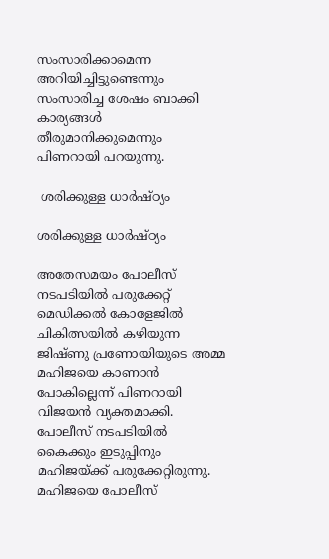സംസാരിക്കാമെന്ന അറിയിച്ചിട്ടുണ്ടെന്നും സംസാരിച്ച ശേഷം ബാക്കി കാര്യങ്ങള്‍ തീരുമാനിക്കുമെന്നും പിണറായി പറയുന്നു.

 ശരിക്കുള്ള ധാര്‍ഷ്ഠ്യം

ശരിക്കുള്ള ധാര്‍ഷ്ഠ്യം

അതേസമയം പോലീസ് നടപടിയില്‍ പരുക്കേറ്റ് മെഡിക്കല്‍ കോളേജില്‍ ചികിത്സയില്‍ കഴിയുന്ന ജിഷ്ണു പ്രണോയിയുടെ അമ്മ മഹിജയെ കാണാന്‍ പോകില്ലെന്ന് പിണറായി വിജയന്‍ വ്യക്തമാക്കി. പോലീസ് നടപടിയില്‍ കൈക്കും ഇടുപ്പിനും മഹിജയ്ക്ക് പരുക്കേറ്റിരുന്നു. മഹിജയെ പോലീസ്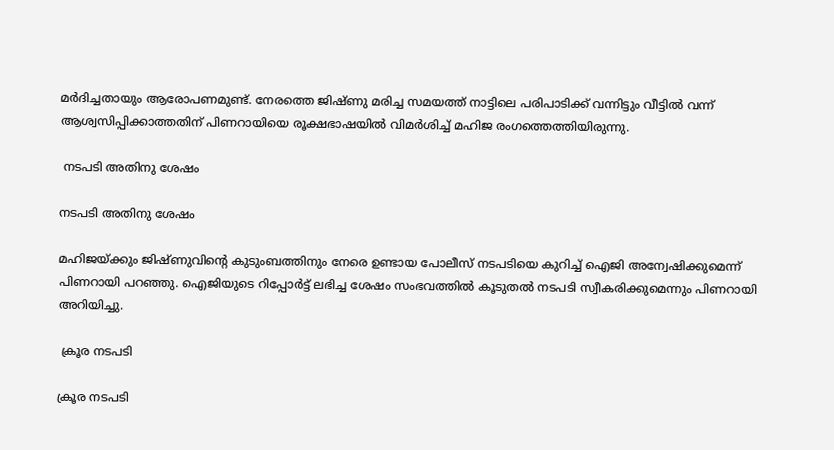മര്‍ദിച്ചതായും ആരോപണമുണ്ട്. നേരത്തെ ജിഷ്ണു മരിച്ച സമയത്ത് നാട്ടിലെ പരിപാടിക്ക് വന്നിട്ടും വീട്ടില്‍ വന്ന് ആശ്വസിപ്പിക്കാത്തതിന് പിണറായിയെ രൂക്ഷഭാഷയില്‍ വിമര്‍ശിച്ച് മഹിജ രംഗത്തെത്തിയിരുന്നു.

 നടപടി അതിനു ശേഷം

നടപടി അതിനു ശേഷം

മഹിജയ്ക്കും ജിഷ്ണുവിന്റെ കുടുംബത്തിനും നേരെ ഉണ്ടായ പോലീസ് നടപടിയെ കുറിച്ച് ഐജി അന്വേഷിക്കുമെന്ന് പിണറായി പറഞ്ഞു. ഐജിയുടെ റിപ്പോര്‍ട്ട് ലഭിച്ച ശേഷം സംഭവത്തില്‍ കൂടുതല്‍ നടപടി സ്വീകരിക്കുമെന്നും പിണറായി അറിയിച്ചു.

 ക്രൂര നടപടി

ക്രൂര നടപടി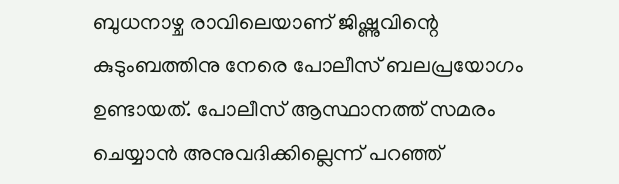ബുധനാഴ്ച രാവിലെയാണ് ജിഷ്ണുവിന്റെ കുടുംബത്തിനു നേരെ പോലീസ് ബലപ്രയോഗം ഉണ്ടായത്. പോലീസ് ആസ്ഥാനത്ത് സമരം ചെയ്യാന്‍ അനുവദിക്കില്ലെന്ന് പറഞ്ഞ്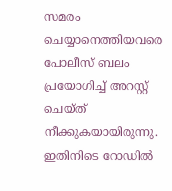സമരം ചെയ്യാനെത്തിയവരെ പോലീസ് ബലം പ്രയോഗിച്ച് അറസ്റ്റ് ചെയ്ത് നീക്കുകയായിരുന്നു. ഇതിനിടെ റോഡില്‍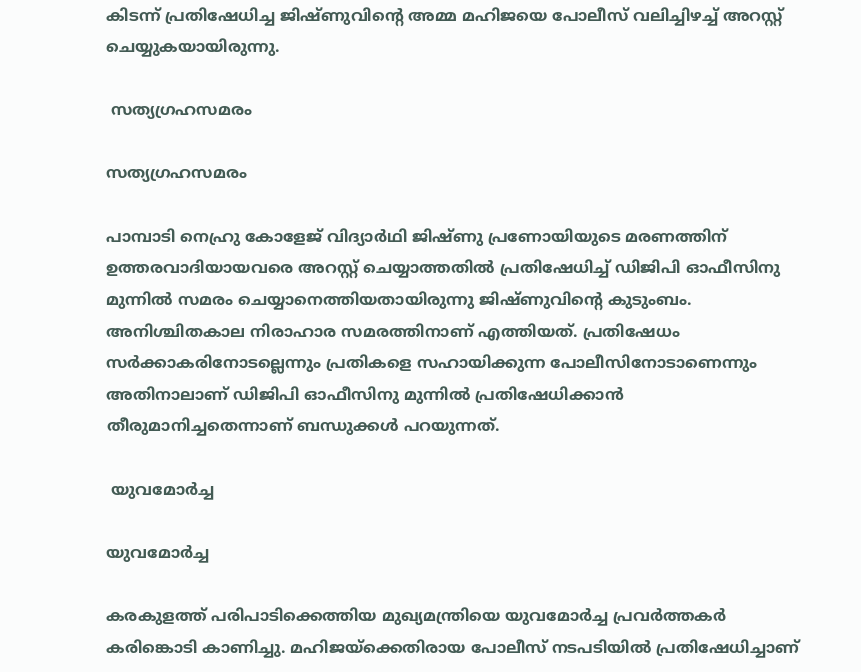കിടന്ന് പ്രതിഷേധിച്ച ജിഷ്ണുവിന്റെ അമ്മ മഹിജയെ പോലീസ് വലിച്ചിഴച്ച് അറസ്റ്റ് ചെയ്യുകയായിരുന്നു.

 സത്യഗ്രഹസമരം

സത്യഗ്രഹസമരം

പാമ്പാടി നെഹ്രു കോളേജ് വിദ്യാര്‍ഥി ജിഷ്ണു പ്രണോയിയുടെ മരണത്തിന് ഉത്തരവാദിയായവരെ അറസ്റ്റ് ചെയ്യാത്തതില്‍ പ്രതിഷേധിച്ച് ഡിജിപി ഓഫീസിനു മുന്നില്‍ സമരം ചെയ്യാനെത്തിയതായിരുന്നു ജിഷ്ണുവിന്റെ കുടുംബം. അനിശ്ചിതകാല നിരാഹാര സമരത്തിനാണ് എത്തിയത്. പ്രതിഷേധം സര്‍ക്കാകരിനോടല്ലെന്നും പ്രതികളെ സഹായിക്കുന്ന പോലീസിനോടാണെന്നും അതിനാലാണ് ഡിജിപി ഓഫീസിനു മുന്നില്‍ പ്രതിഷേധിക്കാന്‍ തീരുമാനിച്ചതെന്നാണ് ബന്ധുക്കള്‍ പറയുന്നത്.

 യുവമോര്‍ച്ച

യുവമോര്‍ച്ച

കരകുളത്ത് പരിപാടിക്കെത്തിയ മുഖ്യമന്ത്രിയെ യുവമോര്‍ച്ച പ്രവര്‍ത്തകര്‍ കരിങ്കൊടി കാണിച്ചു. മഹിജയ്‌ക്കെതിരായ പോലീസ് നടപടിയില്‍ പ്രതിഷേധിച്ചാണ്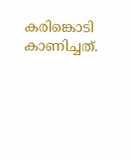കരിങ്കൊടി കാണിച്ചത്.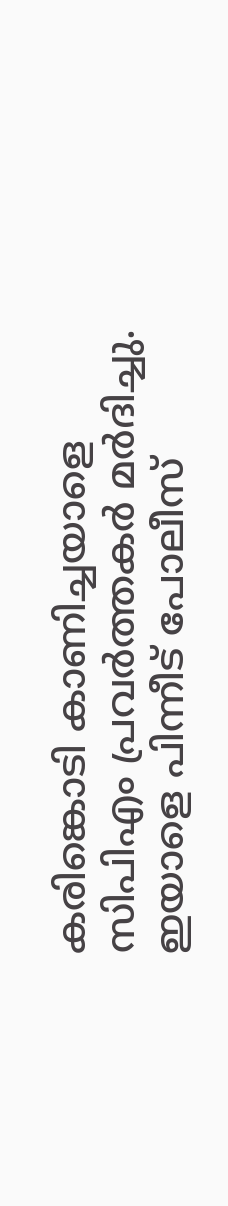കരിങ്കൊടി കാണിച്ചയാളെ സിപിഎം പ്രവര്‍ത്തകര്‍ മര്‍ദിച്ചു. ഇയാളെ പിന്നീട് പോലീസ്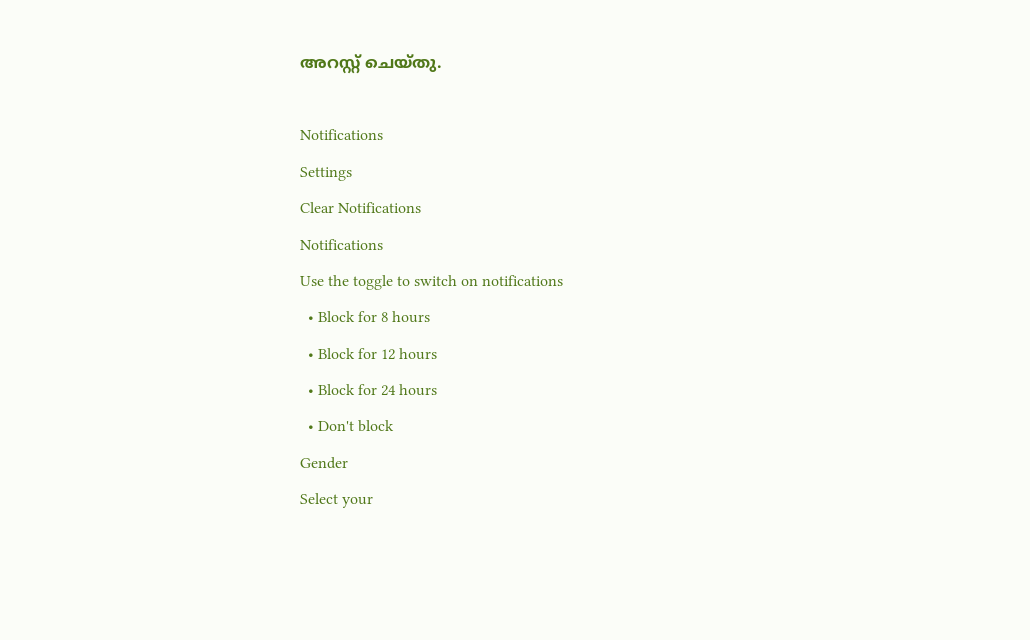അറസ്റ്റ് ചെയ്തു.

Notifications
Settings
Clear Notifications
Notifications
Use the toggle to switch on notifications
  • Block for 8 hours
  • Block for 12 hours
  • Block for 24 hours
  • Don't block
Gender
Select your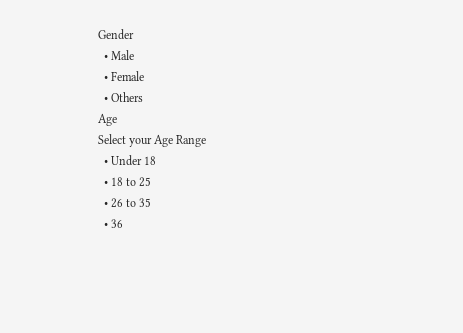Gender
  • Male
  • Female
  • Others
Age
Select your Age Range
  • Under 18
  • 18 to 25
  • 26 to 35
  • 36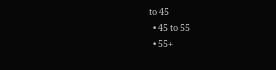to 45
  • 45 to 55
  • 55+